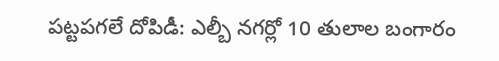పట్టపగలే దోపిడీ: ఎల్బీ నగర్లో 10 తులాల బంగారం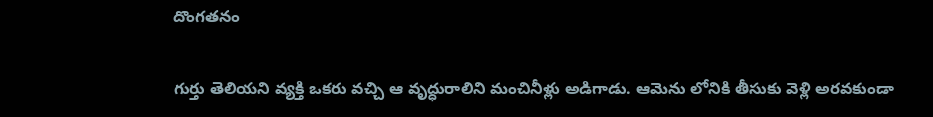దొంగతనం

గుర్తు తెలియని వ్యక్తి ఒకరు వచ్చి ఆ వృద్ధురాలిని మంచినీళ్లు అడిగాడు. ఆమెను లోనికి తీసుకు వెళ్లి అరవకుండా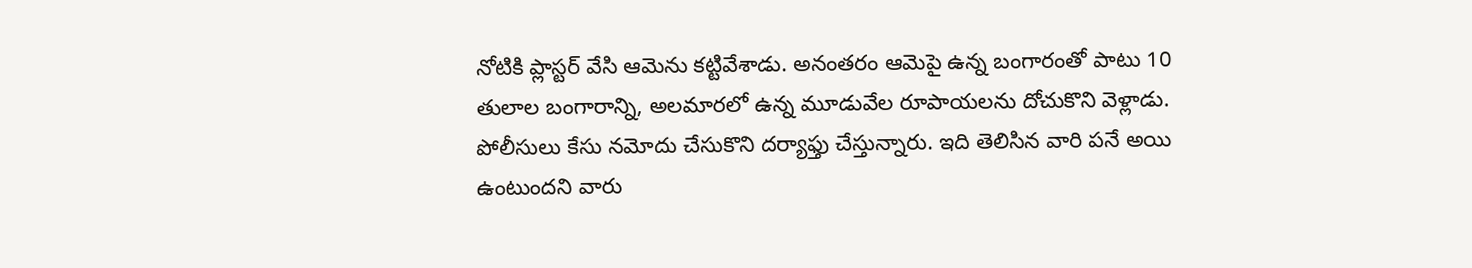నోటికి ప్లాస్టర్ వేసి ఆమెను కట్టివేశాడు. అనంతరం ఆమెపై ఉన్న బంగారంతో పాటు 10 తులాల బంగారాన్ని, అలమారలో ఉన్న మూడువేల రూపాయలను దోచుకొని వెళ్లాడు. పోలీసులు కేసు నమోదు చేసుకొని దర్యాఫ్తు చేస్తున్నారు. ఇది తెలిసిన వారి పనే అయి ఉంటుందని వారు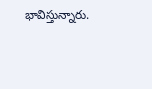భావిస్తున్నారు.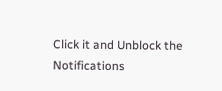Click it and Unblock the Notifications